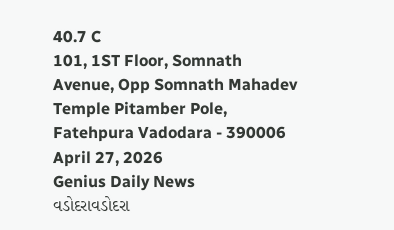40.7 C
101, 1ST Floor, Somnath Avenue, Opp Somnath Mahadev Temple Pitamber Pole, Fatehpura Vadodara - 390006
April 27, 2026
Genius Daily News
વડોદરાવડોદરા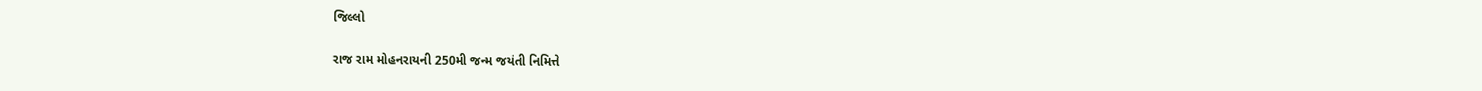જિલ્લો

રાજ રામ મોહનરાયની 250મી જન્મ જયંતી નિમિત્તે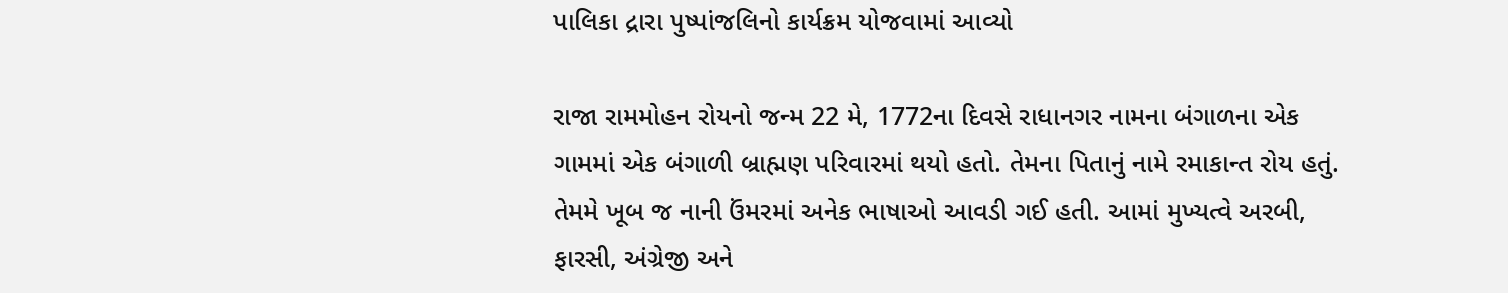પાલિકા દ્રારા પુષ્પાંજલિનો કાર્યક્રમ યોજવામાં આવ્યો

રાજા રામમોહન રોયનો જન્મ 22 મે, 1772ના દિવસે રાધાનગર નામના બંગાળના એક ગામમાં એક બંગાળી બ્રાહ્મણ પરિવારમાં થયો હતો. તેમના પિતાનું નામે રમાકાન્ત રોય હતું. તેમમે ખૂબ જ નાની ઉંમરમાં અનેક ભાષાઓ આવડી ગઈ હતી. આમાં મુખ્યત્વે અરબી, ફારસી, અંગ્રેજી અને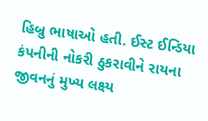હિબ્રુ ભાષાઓ હતી. ઈસ્ટ ઈન્ડિયા કંપનીની નોકરી ઠુકરાવીને રાયના જીવનનું મુખ્ય લક્ષ્ય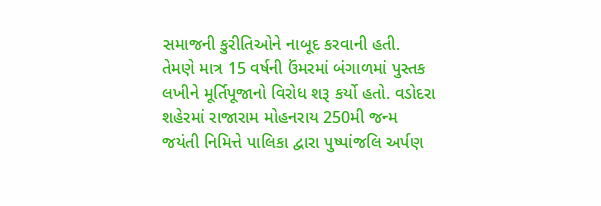સમાજની કુરીતિઓને નાબૂદ કરવાની હતી. તેમણે માત્ર 15 વર્ષની ઉંમરમાં બંગાળમાં પુસ્તક લખીને મૂર્તિપૂજાનો વિરોધ શરૂ કર્યો હતો. વડોદરા શહેરમાં રાજારામ મોહનરાય 250મી જન્મ જયંતી નિમિત્તે પાલિકા દ્વારા પુષ્પાંજલિ અર્પણ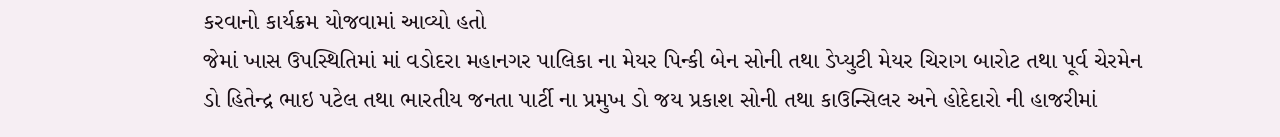કરવાનો કાર્યક્રમ યોજવામાં આવ્યો હતો
જેમાં ખાસ ઉપસ્થિતિમાં માં વડોદરા મહાનગર પાલિકા ના મેયર પિન્કી બેન સોની તથા ડેપ્યુટી મેયર ચિરાગ બારોટ તથા પૂર્વ ચેરમેન ડો હિતેન્દ્ર ભાઇ પટેલ તથા ભારતીય જનતા પાર્ટી ના પ્રમુખ ડો જય પ્રકાશ સોની તથા કાઉન્સિલર અને હોદેદારો ની હાજરીમાં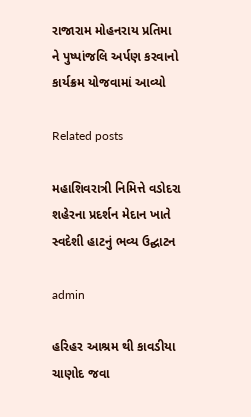રાજારામ મોહનરાય પ્રતિમા ને પુષ્પાંજલિ અર્પણ કરવાનો કાર્યક્રમ યોજવામાં આવ્યો

Related posts

મહાશિવરાત્રી નિમિત્તે વડોદરા શહેરના પ્રદર્શન મેદાન ખાતે સ્વદેશી હાટનું ભવ્ય ઉદ્ઘાટન

admin

હરિહર આશ્રમ થી કાવડીયા ચાણોદ જવા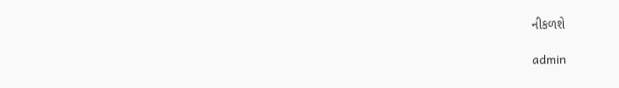નીકળશે

admin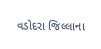વડોદરા જિલ્લાના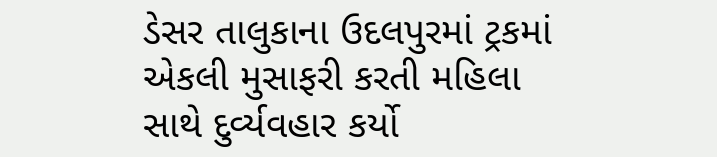ડેસર તાલુકાના ઉદલપુરમાં ટ્રકમાં એકલી મુસાફરી કરતી મહિલા સાથે દુર્વ્યવહાર કર્યો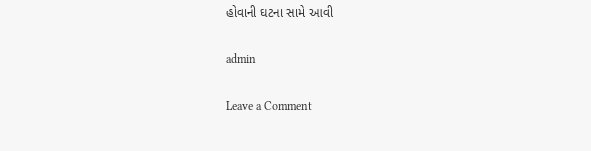હોવાની ઘટના સામે આવી

admin

Leave a Comment